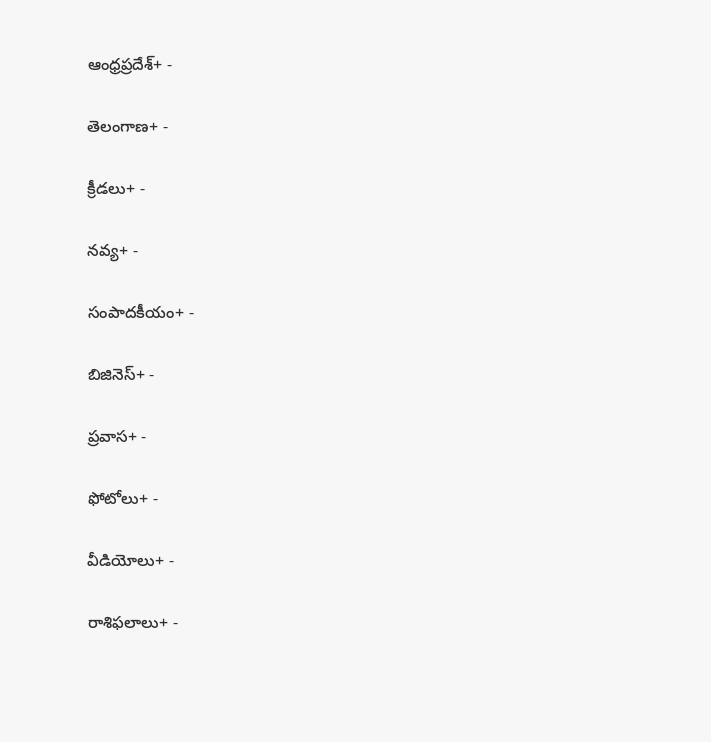ఆంధ్రప్రదేశ్+ -

తెలంగాణ+ -

క్రీడలు+ -

నవ్య+ -

సంపాదకీయం+ -

బిజినెస్+ -

ప్రవాస+ -

ఫోటోలు+ -

వీడియోలు+ -

రాశిఫలాలు+ -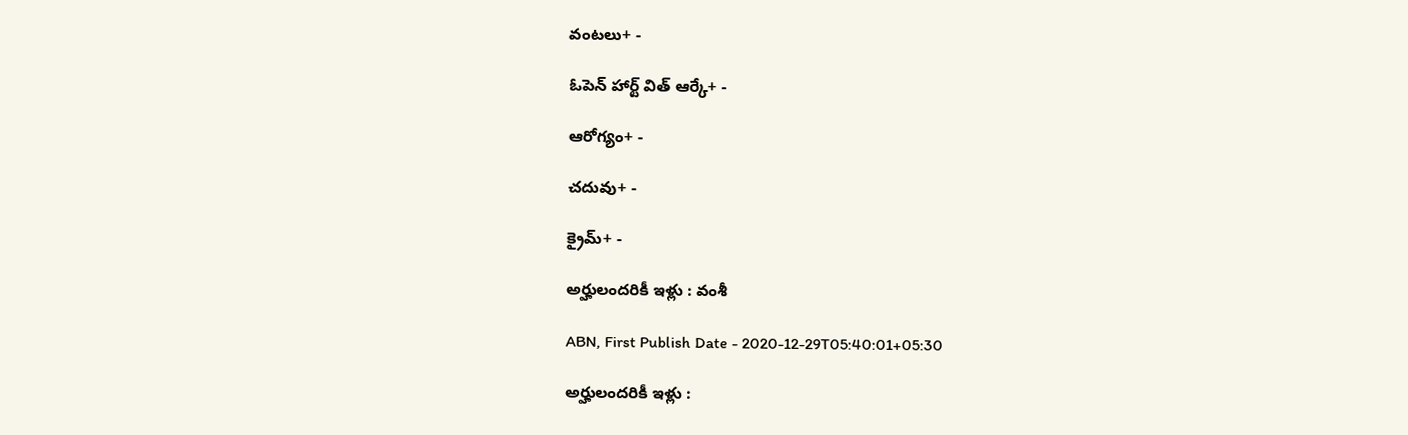వంటలు+ -

ఓపెన్ హార్ట్ విత్ ఆర్కే+ -

ఆరోగ్యం+ -

చదువు+ -

క్రైమ్+ -

అర్హులందరికీ ఇళ్లు : వంశీ

ABN, First Publish Date - 2020-12-29T05:40:01+05:30

అర్హులందరికీ ఇళ్లు :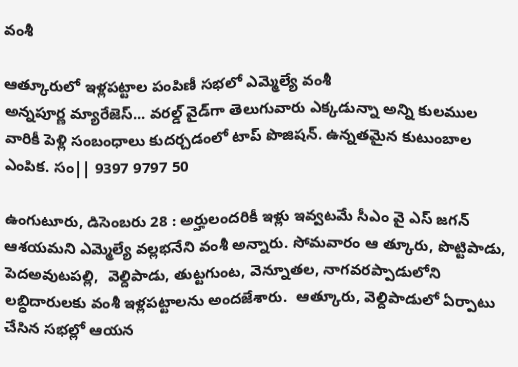వంశీ

ఆత్కూరులో ఇళ్లపట్టాల పంపిణీ సభలో ఎమ్మెల్యే వంశీ
అన్నపూర్ణ మ్యారేజెస్... వరల్డ్ వైడ్‌గా తెలుగువారు ఎక్కడున్నా అన్ని కులముల వారికీ పెళ్లి సంబంధాలు కుదర్చడంలో టాప్ పొజిషన్. ఉన్నతమైన కుటుంబాల ఎంపిక. సం|| 9397 9797 50

ఉంగుటూరు, డిసెంబరు 28 : అర్హులందరికీ ఇళ్లు ఇవ్వటమే సీఎం వై ఎస్‌ జగన్‌ ఆశయమని ఎమ్మెల్యే వల్లభనేని వంశీ అన్నారు. సోమవారం ఆ త్కూరు, పొట్టిపాడు, పెదఅవుటపల్లి,  వెల్దిపాడు, తుట్టగుంట, వెన్నూతల, నాగవరప్పాడులోని లబ్ధిదారులకు వంశీ ఇళ్లపట్టాలను అందజేశారు.  ఆత్కూరు, వెల్దిపాడులో ఏర్పాటు చేసిన సభల్లో ఆయన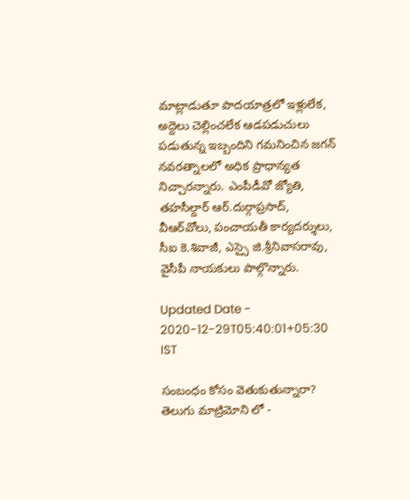మాట్లాడుతూ పాదయాత్రలో ఇళ్లులేక, అద్దెలు చెల్లించలేక ఆడపడుచులు పడుతున్న ఇబ్బందిని గమనించిన జగన్‌ నవరత్నాలలో అధిక ప్రాధాన్యత నిచ్చారన్నారు. ఎంపీడీవో జ్యోతి, తహసీల్దార్‌ ఆర్‌.దుర్గాప్రసాద్‌, వీఆర్‌వోలు, పంచాయతీ కార్యదర్శులు, సీఐ కె.శివాజీ, ఎస్సై జి.శ్రీనివాసరావు, వైసీపీ నాయకులు పాల్గొన్నారు.

Updated Date - 2020-12-29T05:40:01+05:30 IST

సంబంధం కోసం వెతుకుతున్నారా? తెలుగు మాట్రిమోని లో -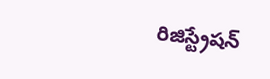రిజిస్ట్రేషన్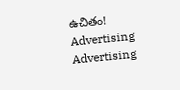ఉచితం!
Advertising
Advertising